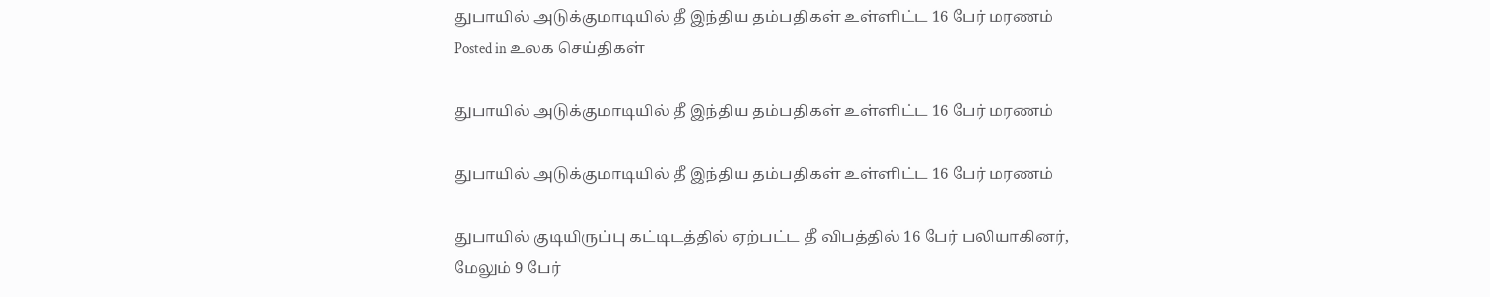துபாயில் அடுக்குமாடியில் தீ இந்திய தம்பதிகள் உள்ளிட்ட 16 பேர் மரணம்
Posted in உலக செய்திகள்

துபாயில் அடுக்குமாடியில் தீ இந்திய தம்பதிகள் உள்ளிட்ட 16 பேர் மரணம்

துபாயில் அடுக்குமாடியில் தீ இந்திய தம்பதிகள் உள்ளிட்ட 16 பேர் மரணம்

துபாயில் குடியிருப்பு கட்டிடத்தில் ஏற்பட்ட தீ விபத்தில் 16 பேர் பலியாகினர்,
மேலும் 9 பேர்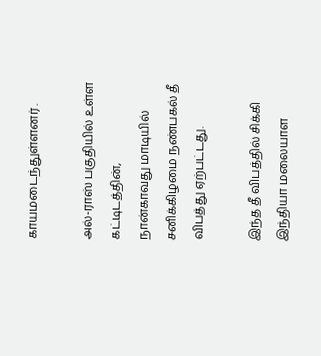காயமடைந்துள்ளனர் .

அல்-ராஸ் பகுதியில் உள்ள கட்டிடத்தின்,
நான்காவது மாடியில் சனிக்கிழமை நண்பகல் தீ விபத்து ஏற்பட்டது.

இந்த தீ விபத்தில் சிக்கி இந்தியா மலையாள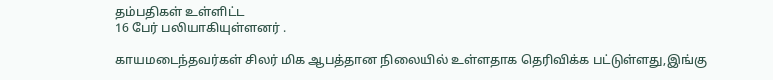தம்பதிகள் உள்ளிட்ட
16 பேர் பலியாகியுள்ளனர் .

காயமடைந்தவர்கள் சிலர் மிக ஆபத்தான நிலையில் உள்ளதாக தெரிவிக்க பட்டுள்ளது,இங்கு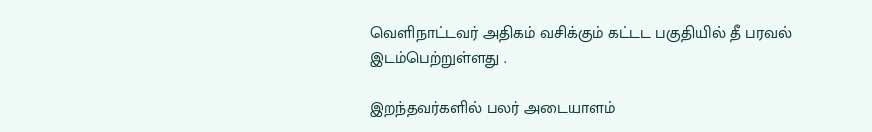வெளிநாட்டவர் அதிகம் வசிக்கும் கட்டட பகுதியில் தீ பரவல் இடம்பெற்றுள்ளது .

இறந்தவர்களில் பலர் அடையாளம்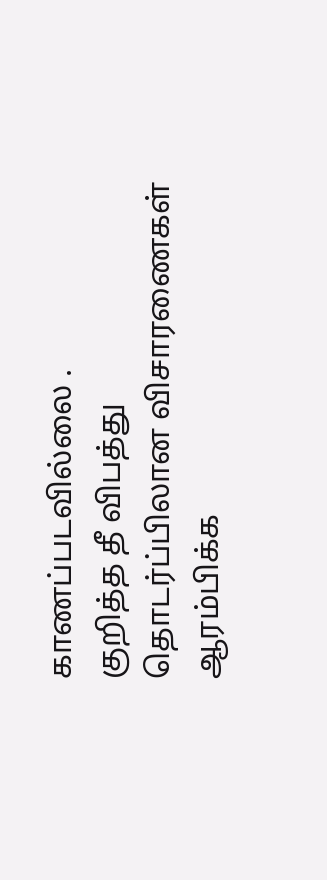காணப்படவில்லை .
குறித்த தீ விபத்து தொடர்ப்பிலான விசாரணைகள் ஆரம்பிக்க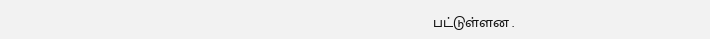பட்டுள்ளன .